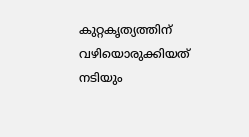കുറ്റകൃത്യത്തിന് വഴിയൊരുക്കിയത്‌ നടിയും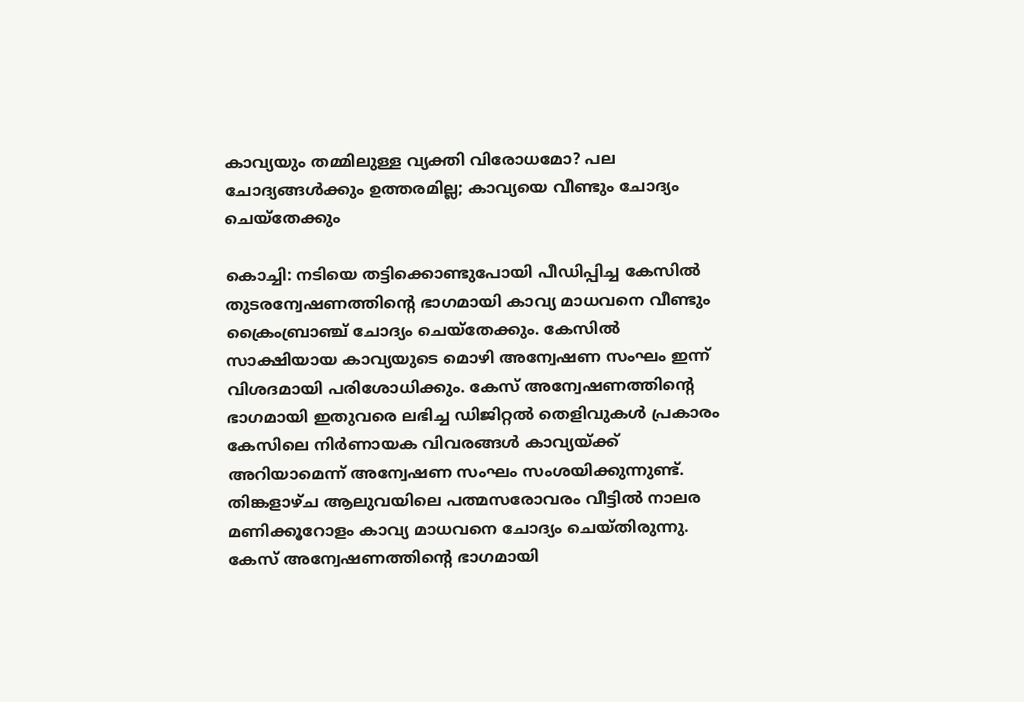കാവ്യയും തമ്മിലുള്ള വ്യക്തി വിരോധമോ? പല ചോദ്യങ്ങൾക്കും ഉത്തരമില്ല; കാവ്യയെ വീണ്ടും ചോദ്യം ചെയ്തേക്കും

കൊച്ചി: നടിയെ തട്ടിക്കൊണ്ടുപോയി പീഡിപ്പിച്ച കേസില്‍ തുടരന്വേഷണത്തിന്‍റെ ഭാഗമായി കാവ്യ മാധവനെ വീണ്ടും ക്രൈംബ്രാഞ്ച് ചോദ്യം ചെയ്തേക്കും. കേസിൽ സാക്ഷിയായ കാവ്യയുടെ മൊഴി അന്വേഷണ സംഘം ഇന്ന് വിശദമായി പരിശോധിക്കും. കേസ് അന്വേഷണത്തിന്‍റെ ഭാഗമായി ഇതുവരെ ലഭിച്ച ഡിജിറ്റല്‍ തെളിവുകള്‍ പ്രകാരം കേസിലെ നിര്‍ണായക വിവരങ്ങള്‍ കാവ്യയ്ക്ക് അറിയാമെന്ന് അന്വേഷണ സംഘം സംശയിക്കുന്നുണ്ട്. തിങ്കളാഴ്ച ആലുവയിലെ പത്മസരോവരം വീട്ടില്‍ നാലര മണിക്കൂറോളം കാവ്യ മാധവനെ ചോദ്യം ചെയ്തിരുന്നു. കേസ് അന്വേഷണത്തിന്‍റെ ഭാഗമായി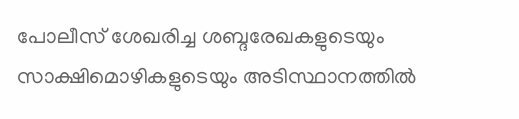പോലീസ് ശേഖരിച്ച ശബ്ദരേഖകളുടെയും സാക്ഷിമൊഴികളുടെയും അടിസ്ഥാനത്തില്‍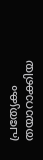പ്രത്യേകം തയാറാക്കിയ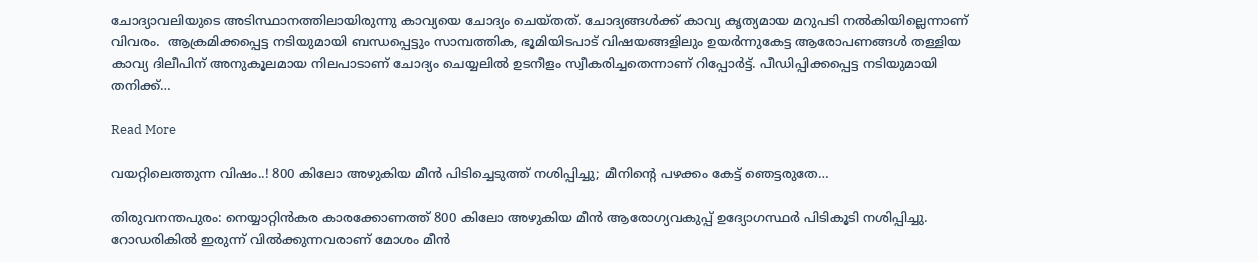ചോദ്യാവലിയുടെ അടിസ്ഥാനത്തിലായിരുന്നു കാവ്യയെ ചോദ്യം ചെയ്തത്. ചോദ്യങ്ങള്‍ക്ക് കാവ്യ കൃത്യമായ മറുപടി നല്‍കിയില്ലെന്നാണ് വിവരം.  ആക്രമിക്കപ്പെട്ട നടിയുമായി ബന്ധപ്പെട്ടും സാമ്പത്തിക, ഭൂമിയിടപാട് വിഷയങ്ങളിലും ഉയര്‍ന്നുകേട്ട ആരോപണങ്ങള്‍ തള്ളിയ കാവ്യ ദിലീപിന് അനുകൂലമായ നിലപാടാണ് ചോദ്യം ചെയ്യലില്‍ ഉടനീളം സ്വീകരിച്ചതെന്നാണ് റിപ്പോര്‍ട്ട്. പീഡിപ്പിക്കപ്പെട്ട നടിയുമായി തനിക്ക്…

Read More

വയറ്റിലെത്തുന്ന വിഷം..! 800 കിലോ അഴുകിയ മീന്‍ പിടിച്ചെടുത്ത് നശിപ്പിച്ചു; മീനിന്റെ പഴക്കം കേട്ട് ഞെട്ടരുതേ…

തിരുവനന്തപുരം: നെയ്യാറ്റിൻകര കാരക്കോണത്ത് 800 കിലോ അഴുകിയ മീൻ ആരോഗ്യവകുപ്പ് ഉദ്യോഗസ്ഥർ പിടികൂടി നശിപ്പിച്ചു. റോഡരികിൽ ഇരുന്ന് വിൽക്കുന്നവരാണ് മോശം മീൻ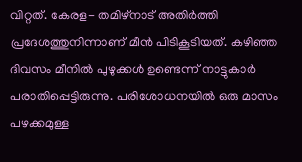വിറ്റത്. കേരള- തമിഴ്നാട് അതിർത്തി പ്രദേശത്തുനിന്നാണ് മീൻ പിടികൂടിയത്. കഴിഞ്ഞ ദിവസം മീനിൽ പുഴുക്കൾ ഉണ്ടെന്ന് നാട്ടുകാർ പരാതിപ്പെട്ടിരുന്നു. പരിശോധനയിൽ ഒരു മാസം പഴക്കമുള്ള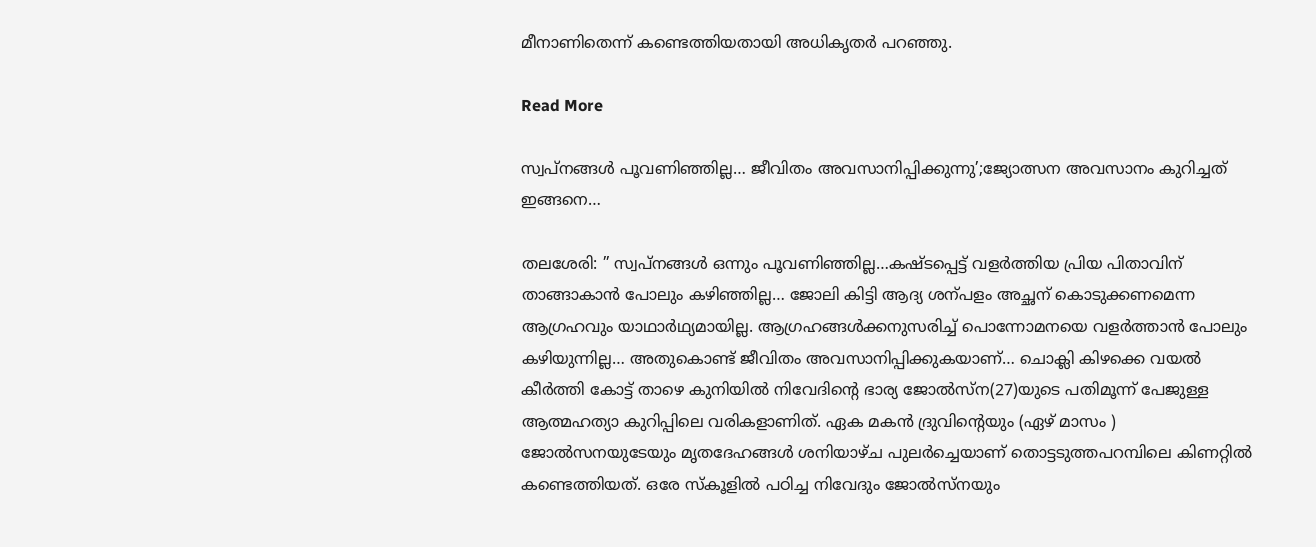മീനാണിതെന്ന് കണ്ടെത്തിയതായി അധികൃതർ പറഞ്ഞു.

Read More

സ്വപ്നങ്ങൾ പൂവണിഞ്ഞില്ല… ജീവിതം അവസാനിപ്പിക്കുന്നു’;ജ്യോത്സന അവസാനം കുറിച്ചത് ഇങ്ങനെ…

തലശേരി: ” സ്വപ്നങ്ങൾ ഒന്നും പൂവണിഞ്ഞില്ല…കഷ്ടപ്പെട്ട് വളർത്തിയ പ്രിയ പിതാവിന് താങ്ങാകാൻ പോലും കഴിഞ്ഞില്ല… ജോലി കിട്ടി ആദ്യ ശന്പളം അച്ഛന് കൊടുക്കണമെന്ന ആഗ്രഹവും യാഥാർഥ്യമായില്ല. ആഗ്രഹങ്ങൾക്കനുസരിച്ച് പൊന്നോമനയെ വളർത്താൻ പോലും കഴിയുന്നില്ല… അതുകൊണ്ട് ജീവിതം അവസാനിപ്പിക്കുകയാണ്… ചൊക്ലി കിഴക്കെ വയൽ കീർത്തി കോട്ട് താഴെ കുനിയിൽ നിവേദിന്‍റെ ഭാര്യ ജോൽസ്ന(27)യുടെ പതിമൂന്ന് പേജുള്ള ആത്മഹത്യാ കുറിപ്പിലെ വരികളാണിത്. ഏക മകൻ ദ്രുവിന്‍റെയും (ഏഴ് മാസം ) ജോൽസനയുടേയും മൃതദേഹങ്ങൾ ശനിയാഴ്ച പുലർച്ചെയാണ് തൊട്ടടുത്തപറമ്പിലെ കിണറ്റിൽ കണ്ടെത്തിയത്. ഒരേ സ്കൂളിൽ പഠിച്ച നിവേദും ജോൽസ്നയും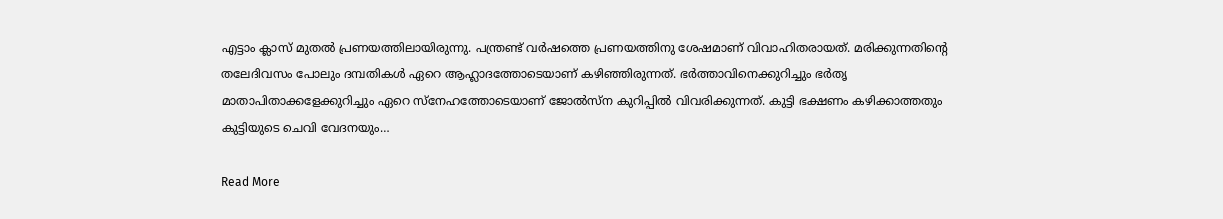എട്ടാം ക്ലാസ് മുതൽ പ്രണയത്തിലായിരുന്നു. പന്ത്രണ്ട് വർഷത്തെ പ്രണയത്തിനു ശേഷമാണ് വിവാഹിതരായത്. മരിക്കുന്നതിന്‍റെ തലേദിവസം പോലും ദമ്പതികൾ ഏറെ ആഹ്ലാദത്തോടെയാണ് കഴിഞ്ഞിരുന്നത്. ഭർത്താവിനെക്കുറിച്ചും ഭർതൃ മാതാപിതാക്കളേക്കുറിച്ചും ഏറെ സ്നേഹത്തോടെയാണ് ജോൽസ്ന കുറിപ്പിൽ വിവരിക്കുന്നത്. കുട്ടി ഭക്ഷണം കഴിക്കാത്തതും കുട്ടിയുടെ ചെവി വേദനയും…

Read More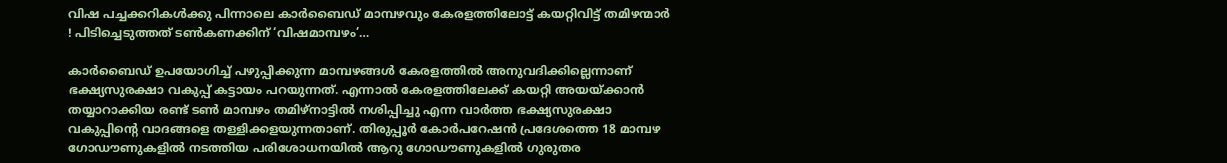വിഷ പച്ചക്കറികള്‍ക്കു പിന്നാലെ കാര്‍ബൈഡ് മാമ്പഴവും കേരളത്തിലോട്ട് കയറ്റിവിട്ട് തമിഴന്മാര്‍ ! പിടിച്ചെടുത്തത് ടണ്‍കണക്കിന് ‘വിഷമാമ്പഴം’…

കാര്‍ബൈഡ് ഉപയോഗിച്ച് പഴുപ്പിക്കുന്ന മാമ്പഴങ്ങള്‍ കേരളത്തില്‍ അനുവദിക്കില്ലെന്നാണ് ഭക്ഷ്യസുരക്ഷാ വകുപ്പ് കട്ടായം പറയുന്നത്. എന്നാല്‍ കേരളത്തിലേക്ക് കയറ്റി അയയ്ക്കാന്‍ തയ്യാറാക്കിയ രണ്ട് ടണ്‍ മാമ്പഴം തമിഴ്‌നാട്ടില്‍ നശിപ്പിച്ചു എന്ന വാര്‍ത്ത ഭക്ഷ്യസുരക്ഷാ വകുപ്പിന്റെ വാദങ്ങളെ തള്ളിക്കളയുന്നതാണ്. തിരുപ്പൂര്‍ കോര്‍പറേഷന്‍ പ്രദേശത്തെ 18 മാമ്പഴ ഗോഡൗണുകളില്‍ നടത്തിയ പരിശോധനയില്‍ ആറു ഗോഡൗണുകളില്‍ ഗുരുതര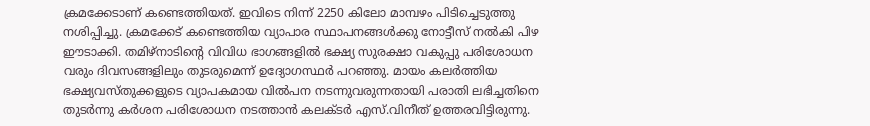ക്രമക്കേടാണ് കണ്ടെത്തിയത്. ഇവിടെ നിന്ന് 2250 കിലോ മാമ്പഴം പിടിച്ചെടുത്തു നശിപ്പിച്ചു. ക്രമക്കേട് കണ്ടെത്തിയ വ്യാപാര സ്ഥാപനങ്ങള്‍ക്കു നോട്ടീസ് നല്‍കി പിഴ ഈടാക്കി. തമിഴ്നാടിന്റെ വിവിധ ഭാഗങ്ങളില്‍ ഭക്ഷ്യ സുരക്ഷാ വകുപ്പു പരിശോധന വരും ദിവസങ്ങളിലും തുടരുമെന്ന് ഉദ്യോഗസ്ഥര്‍ പറഞ്ഞു. മായം കലര്‍ത്തിയ ഭക്ഷ്യവസ്തുക്കളുടെ വ്യാപകമായ വില്‍പന നടന്നുവരുന്നതായി പരാതി ലഭിച്ചതിനെ തുടര്‍ന്നു കര്‍ശന പരിശോധന നടത്താന്‍ കലക്ടര്‍ എസ്.വിനീത് ഉത്തരവിട്ടിരുന്നു.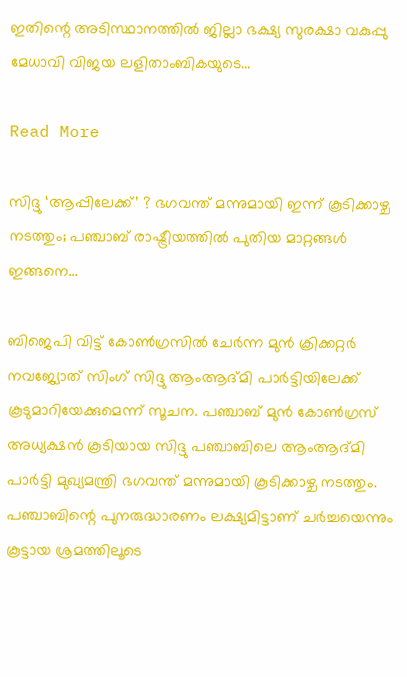ഇതിന്റെ അടിസ്ഥാനത്തില്‍ ജില്ലാ ഭക്ഷ്യ സുരക്ഷാ വകുപ്പു മേധാവി വിജയ ലളിതാംബികയുടെ…

Read More

സിദ്ദു ‘ആപ്പിലേക്ക്’ ? ഭഗവന്ത് മന്നുമായി ഇന്ന് കൂടിക്കാഴ്ച നടത്തും; പഞ്ചാബ് രാഷ്ട്രീയത്തില്‍ പുതിയ മാറ്റങ്ങള്‍ ഇങ്ങനെ…

ബിജെപി വിട്ട് കോണ്‍ഗ്രസില്‍ ചേര്‍ന്ന മുന്‍ ക്രിക്കറ്റര്‍ നവജ്യോത് സിംഗ് സിദ്ദു ആംആദ്മി പാര്‍ട്ടിയിലേക്ക് കൂടുമാറിയേക്കുമെന്ന് സൂചന. പഞ്ചാബ് മുന്‍ കോണ്‍ഗ്രസ് അധ്യക്ഷന്‍ കൂടിയായ സിദ്ദു പഞ്ചാബിലെ ആംആദ്മി പാര്‍ട്ടി മുഖ്യമന്ത്രി ഭഗവന്ത് മന്നുമായി കൂടിക്കാഴ്ച നടത്തും. പഞ്ചാബിന്റെ പുനരുദ്ധാരണം ലക്ഷ്യമിട്ടാണ് ചര്‍ച്ചയെന്നും കൂട്ടായ ശ്രമത്തിലൂടെ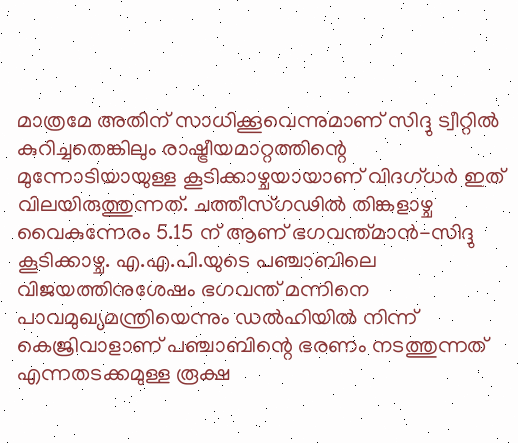മാത്രമേ അതിന് സാധിക്കൂവെന്നുമാണ് സിദ്ദു ട്വീറ്റില്‍ കുറിച്ചതെങ്കിലും രാഷ്ട്രീയമാറ്റത്തിന്റെ മുന്നോടിയായുള്ള കൂടിക്കാഴ്ചയായാണ് വിദഗ്ധര്‍ ഇത് വിലയിരുത്തുന്നത്. ചത്തീസ്ഗഢില്‍ തിങ്കളാഴ്ച വൈകുന്നേരം 5.15 ന് ആണ് ഭഗവന്ത്മാന്‍-സിദ്ദു കൂടിക്കാഴ്ച. എ.എ.പി.യുടെ പഞ്ചാബിലെ വിജയത്തിനുശേഷം ഭഗവന്ത് മന്നിനെ പാവമുഖ്യമന്ത്രിയെന്നും ഡല്‍ഹിയില്‍ നിന്ന് കെജ്രിവാളാണ് പഞ്ചാബിന്റെ ഭരണം നടത്തുന്നത് എന്നതടക്കമുള്ള രൂക്ഷ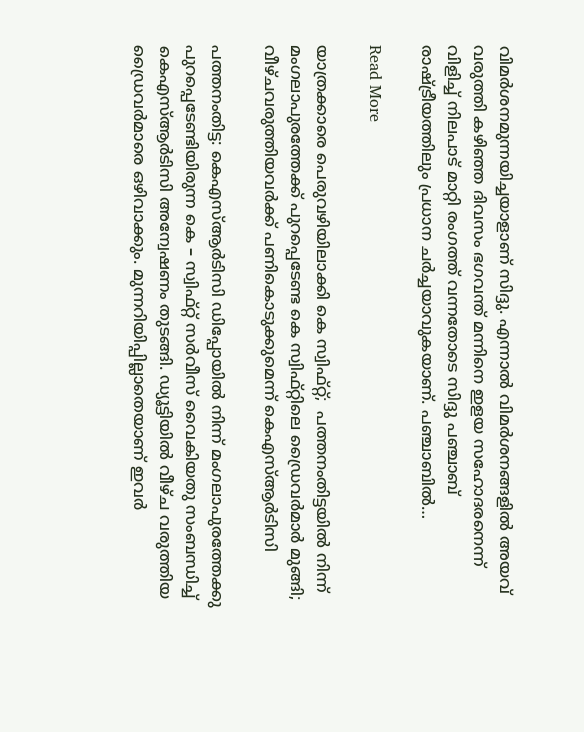വിമര്‍ശനമുന്നയിച്ചയാളാണ് സിദ്ദു. എന്നാല്‍ വിമര്‍ശനങ്ങളില്‍ അയവ് വരുത്തി കഴിഞ്ഞ ദിവസം ഭഗവന്ത് മന്നിനെ ഇളയ സഹോദരനെന്ന് വിളിച്ച് നിലപാട് മാറ്റി രംഗത്ത് വന്നതോടെ സിദ്ദു പഞ്ചാബ് രാഷ്ട്രീയത്തിലും പ്രധാന ചര്‍ച്ചയാവുകയാണ്. പഞ്ചാബില്‍…

Read More

യാത്രക്കാരെ പെരുവഴിയിലാക്കി കെ സ്വിഫ്റ്റ്;  പത്തനംതിട്ടയിൽ നിന്ന് മംഗലാപുരത്തേക്ക് പുറപ്പെടേണ്ട കെ സ്വിഫ്റ്റിലെ ഡ്രൈവർമാർ മുങ്ങി; വീഴ്ചവരുത്തിയവർക്ക് പണികൊടുക്കുമെന്ന് കെഎസ്ആർടിസി

പത്തനംതിട്ട: കെഎസ്ആര്‍ടിസി ഡിപ്പോയില്‍ നിന്ന് മംഗലാപുരത്തേക്കു പുറപ്പെടേണ്ടിയിരുന്ന കെ – സ്വിഫ്റ്റ് സര്‍വീസ് വൈകിയതു സംബന്ധിച്ച് കെഎസ്ആര്‍ടിസി അന്വേഷണം തുടങ്ങി. ഡ്യൂട്ടിയില്‍ വീഴ്ച വരുത്തിയ ഡ്രൈവര്‍മാരെ ഒഴിവാക്കും. മുന്നറിയിപ്പില്ലാതെയാണ് ഇവര്‍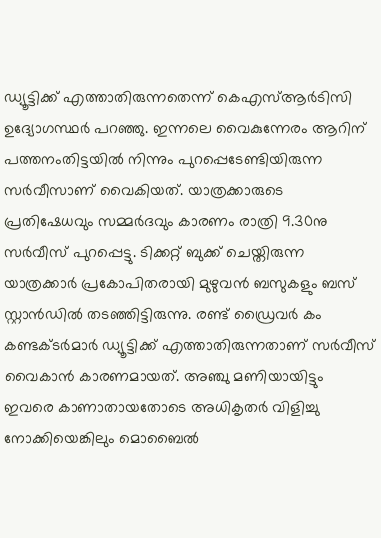ഡ്യൂട്ടിക്ക് എത്താതിരുന്നതെന്ന് കെഎസ്ആര്‍ടിസി ഉദ്യോഗസ്ഥര്‍ പറഞ്ഞു. ഇന്നലെ വൈകുന്നേരം ആറിന് പത്തനംതിട്ടയില്‍ നിന്നും പുറപ്പെടേണ്ടിയിരുന്ന സര്‍വീസാണ് വൈകിയത്. യാത്രക്കാരുടെ പ്രതിഷേധവും സമ്മര്‍ദവും കാരണം രാത്രി 9.30നു സര്‍വീസ് പുറപ്പെട്ടു. ടിക്കറ്റ് ബുക്ക് ചെയ്തിരുന്ന യാത്രക്കാര്‍ പ്രകോപിതരായി മുഴുവന്‍ ബസുകളും ബസ് സ്റ്റാന്‍ഡില്‍ തടഞ്ഞിട്ടിരുന്നു. രണ്ട് ഡ്രൈവര്‍ കം കണ്ടക്ടര്‍മാര്‍ ഡ്യൂട്ടിക്ക് എത്താതിരുന്നതാണ് സര്‍വീസ് വൈകാന്‍ കാരണമായത്. അഞ്ചു മണിയായിട്ടും ഇവരെ കാണാതായതോടെ അധികൃതര്‍ വിളിച്ചു നോക്കിയെങ്കിലും മൊബൈല്‍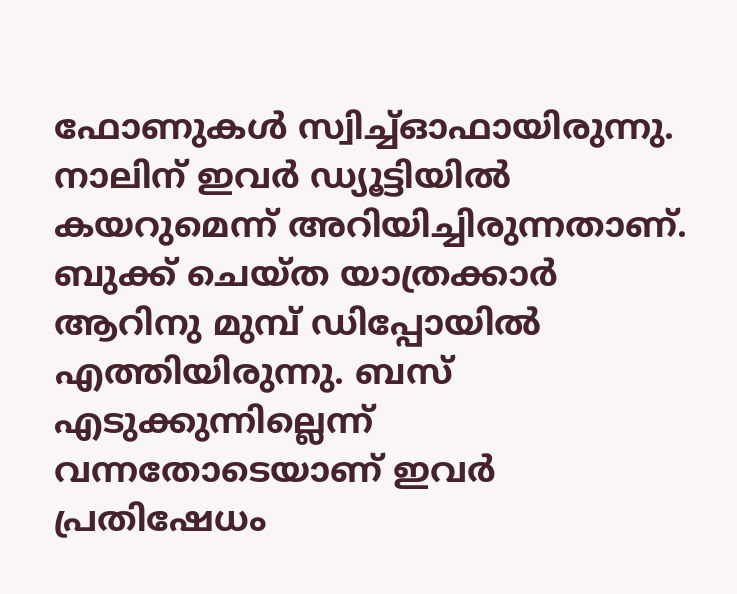ഫോണുകള്‍ സ്വിച്ച്ഓഫായിരുന്നു. നാലിന് ഇവര്‍ ഡ്യൂട്ടിയില്‍ കയറുമെന്ന് അറിയിച്ചിരുന്നതാണ്. ബുക്ക് ചെയ്ത യാത്രക്കാര്‍ ആറിനു മുമ്പ് ഡിപ്പോയില്‍ എത്തിയിരുന്നു. ബസ് എടുക്കുന്നില്ലെന്ന് വന്നതോടെയാണ് ഇവര്‍ പ്രതിഷേധം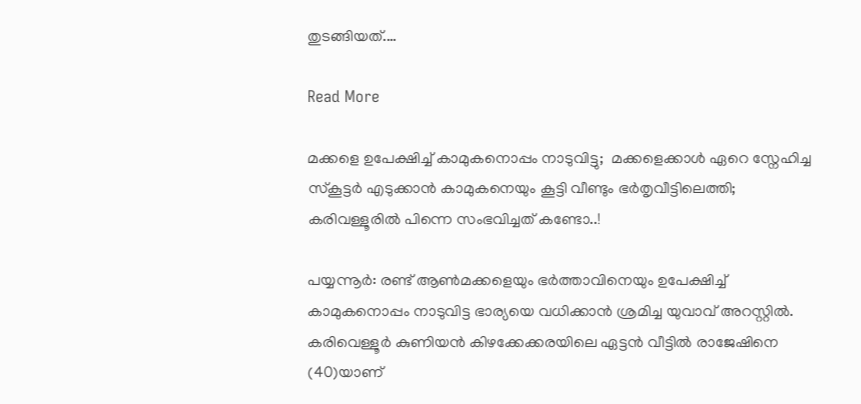തുടങ്ങിയത്.…

Read More

മക്കളെ ഉപേക്ഷിച്ച് കാമുകനൊ‌പ്പം നാടുവിട്ടു;  മക്കളെക്കാൾ ഏറെ സ്നേഹിച്ച  സ്കൂട്ടർ എടുക്കാൻ കാമുകനെയും കൂട്ടി വീണ്ടും ഭർതൃവീട്ടിലെത്തി;  കരിവള്ളൂരിൽ പിന്നെ സംഭവിച്ചത് കണ്ടോ..!

പയ്യന്നൂർ: രണ്ട് ആൺമക്കളെയും ഭർത്താവിനെയും ഉപേക്ഷിച്ച് കാമുകനൊപ്പം നാടുവിട്ട ഭാര്യയെ വധിക്കാൻ ശ്രമിച്ച യുവാവ് അറസ്റ്റിൽ. കരിവെള്ളൂർ കുണിയൻ കിഴക്കേക്കരയിലെ ഏട്ടൻ വീട്ടിൽ രാജേഷിനെ (40)യാണ്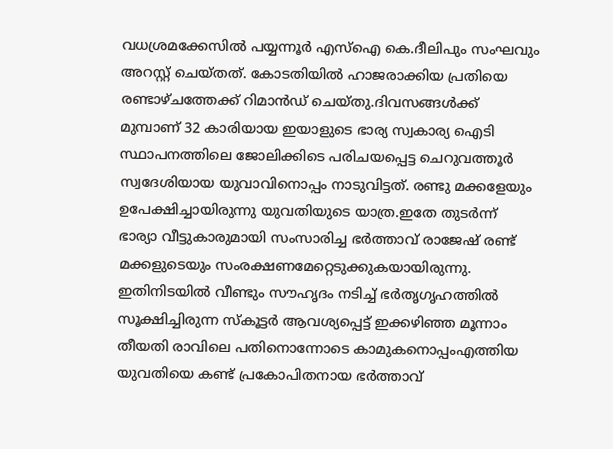വധശ്രമക്കേസിൽ പയ്യന്നൂർ എസ്ഐ കെ.ദീലിപും സംഘവും അറസ്റ്റ് ചെയ്തത്. കോടതിയിൽ ഹാജരാക്കിയ പ്രതിയെ രണ്ടാഴ്ചത്തേക്ക് റിമാൻഡ് ചെയ്തു.ദിവസങ്ങൾക്ക് മുമ്പാണ് 32 കാരിയായ ഇയാളുടെ ഭാര്യ സ്വകാര്യ ഐടി സ്ഥാപനത്തിലെ ജോലിക്കിടെ പരിചയപ്പെട്ട ചെറുവത്തൂർ സ്വദേശിയായ യുവാവിനൊപ്പം നാടുവിട്ടത്. രണ്ടു മക്കളേയും ഉപേക്ഷിച്ചായിരുന്നു യുവതിയുടെ യാത്ര.ഇതേ തുടർന്ന് ഭാര്യാ വീട്ടുകാരുമായി സംസാരിച്ച ഭർത്താവ് രാജേഷ് രണ്ട് മക്കളുടെയും സംരക്ഷണമേറ്റെടുക്കുകയായിരുന്നു. ഇതിനിടയിൽ വീണ്ടും സൗഹൃദം നടിച്ച് ഭർതൃഗൃഹത്തിൽ സൂക്ഷിച്ചിരുന്ന സ്കൂട്ടർ ആവശ്യപ്പെട്ട് ഇക്കഴിഞ്ഞ മൂന്നാം തീയതി രാവിലെ പതിനൊന്നോടെ കാമുകനൊപ്പംഎത്തിയ യുവതിയെ കണ്ട് പ്രകോപിതനായ ഭർത്താവ്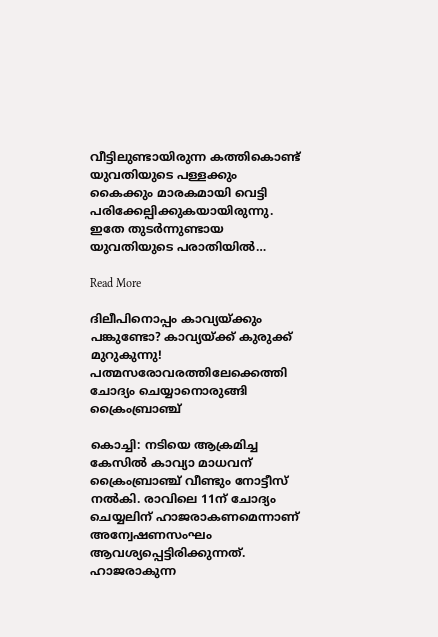വീട്ടിലുണ്ടായിരുന്ന കത്തികൊണ്ട് യുവതിയുടെ പള്ളക്കും കൈക്കും മാരകമായി വെട്ടി പരിക്കേല്പിക്കുകയായിരുന്നു. ഇതേ തുടർന്നുണ്ടായ യുവതിയുടെ പരാതിയിൽ…

Read More

ദിലീപിനൊപ്പം കാവ്യയ്ക്കും പങ്കുണ്ടോ? കാവ്യയ്ക്ക് കുരുക്ക് മുറുകുന്നു!  പത്മസരോവരത്തിലേക്കെത്തി ചോദ്യം ചെയ്യാനൊരുങ്ങി ക്രൈംബ്രാഞ്ച്

കൊച്ചി: നടിയെ ആക്രമിച്ച കേസിൽ കാവ്യാ മാധവന് ക്രൈംബ്രാഞ്ച് വീണ്ടും നോട്ടീസ് നൽകി. രാവിലെ 11ന് ചോദ്യം ചെയ്യലിന് ഹാജരാകണമെന്നാണ് അന്വേഷണസംഘം ആവശ്യപ്പെട്ടിരിക്കുന്നത്. ഹാജരാകുന്ന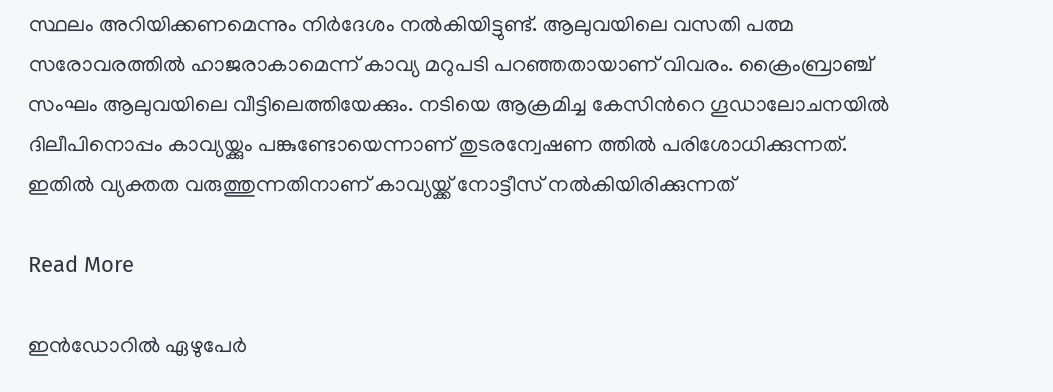സ്ഥലം അറിയിക്കണമെന്നും നിര്‍ദേശം നല്‍കിയിട്ടുണ്ട്. ആലുവയിലെ വസതി പത്മ സരോവരത്തില്‍ ഹാജരാകാമെന്ന് കാവ്യ മറുപടി പറഞ്ഞതായാണ് വിവരം. ക്രൈംബ്രാഞ്ച് സംഘം ആലുവയിലെ വീട്ടിലെത്തിയേക്കും. നടിയെ ആക്രമിച്ച കേസിന്‍റെ ഗൂഡാലോചനയിൽ ദിലീപിനൊപ്പം കാവ്യയ്ക്കും പങ്കുണ്ടോയെന്നാണ് തുടരന്വേഷണ ത്തിൽ പരിശോധിക്കുന്നത്. ഇതിൽ വ്യക്തത വരുത്തുന്നതിനാണ് കാവ്യയ്ക്ക് നോട്ടീസ് നൽകിയിരിക്കുന്നത്

Read More

ഇൻഡോറിൽ ഏഴുപേർ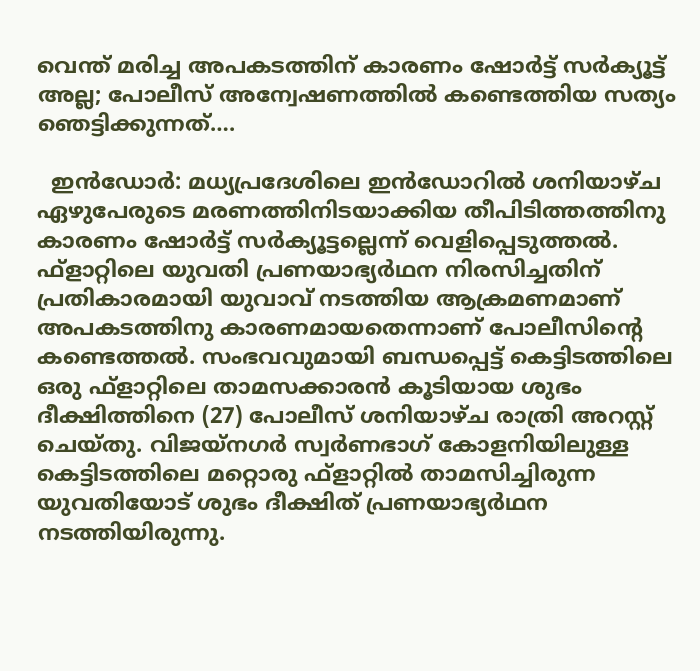വെന്ത് മരിച്ച അപകടത്തിന് കാരണം ഷോർട്ട് സർക്യൂട്ട് അല്ല; പോലീസ് അന്വേഷണത്തിൽ കണ്ടെത്തിയ സത്യം ഞെട്ടിക്കുന്നത്….

  ഇൻഡോർ: മധ്യപ്രദേശിലെ ഇൻഡോറിൽ ശനിയാഴ്ച ഏഴുപേരുടെ മരണത്തിനിടയാക്കിയ തീപിടിത്തത്തിനു കാരണം ഷോർട്ട് സർക്യൂട്ടല്ലെന്ന് വെളിപ്പെടുത്തൽ. ഫ്ളാറ്റിലെ യുവതി പ്രണയാഭ്യർഥന നിരസിച്ചതിന് പ്രതികാരമായി യുവാവ് നടത്തിയ ആക്രമണമാണ് അപകടത്തിനു കാരണമായതെന്നാണ് പോലീസിന്‍റെ കണ്ടെത്തൽ. സംഭവവുമായി ബന്ധപ്പെട്ട് കെട്ടിടത്തിലെ ഒരു ഫ്ളാറ്റിലെ താമസക്കാരൻ കൂടിയായ ശുഭം ദീക്ഷിത്തിനെ (27) പോലീസ് ശനിയാഴ്ച രാത്രി അറസ്റ്റ് ചെയ്തു. വിജയ്നഗർ സ്വർണഭാഗ് കോളനിയിലുള്ള കെട്ടിടത്തിലെ മറ്റൊരു ഫ്ളാറ്റിൽ താമസിച്ചിരുന്ന യുവതിയോട് ശുഭം ദീക്ഷിത് പ്രണയാഭ്യർഥന നടത്തിയിരുന്നു.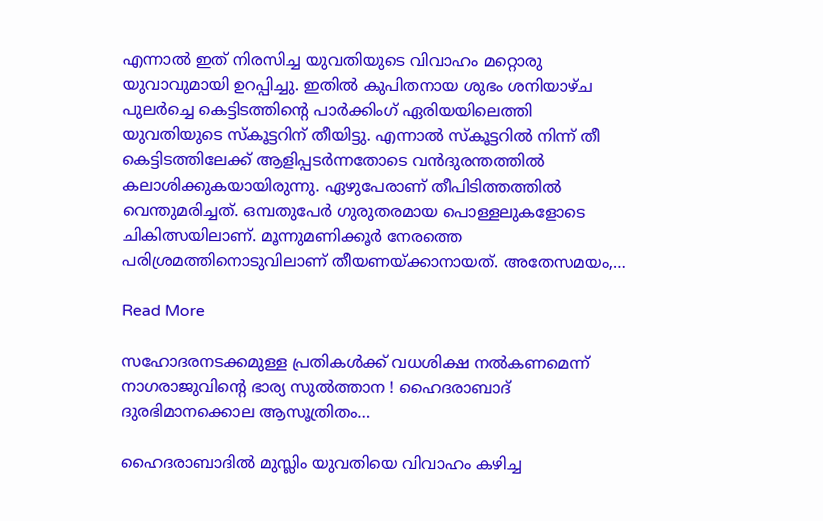എന്നാൽ ഇത് നിരസിച്ച യുവതിയുടെ വിവാഹം മറ്റൊരു യുവാവുമായി ഉറപ്പിച്ചു. ഇതിൽ കുപിതനായ ശുഭം ശനിയാഴ്ച പുലർച്ചെ കെട്ടിടത്തിന്‍റെ പാർക്കിംഗ് ഏരിയയിലെത്തി യുവതിയുടെ സ്കൂട്ടറിന് തീയിട്ടു. എന്നാൽ സ്കൂട്ടറിൽ നിന്ന് തീ കെട്ടിടത്തിലേക്ക് ആളിപ്പടർന്നതോടെ വൻദുരന്തത്തിൽ കലാശിക്കുകയായിരുന്നു. ഏഴുപേരാണ് തീപിടിത്തത്തിൽ വെന്തുമരിച്ചത്. ഒമ്പതുപേർ ഗുരുതരമായ പൊള്ളലുകളോടെ ചികിത്സയിലാണ്. മൂന്നുമണിക്കൂർ നേരത്തെ പരിശ്രമത്തിനൊടുവിലാണ് തീയണയ്ക്കാനായത്. അതേസമയം,…

Read More

സഹോദരനടക്കമുള്ള പ്രതികള്‍ക്ക് വധശിക്ഷ നല്‍കണമെന്ന് നാഗരാജുവിന്റെ ഭാര്യ സുല്‍ത്താന ! ഹൈദരാബാദ് ദുരഭിമാനക്കൊല ആസൂത്രിതം…

ഹൈദരാബാദില്‍ മുസ്ലിം യുവതിയെ വിവാഹം കഴിച്ച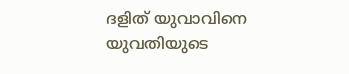ദളിത് യുവാവിനെ യുവതിയുടെ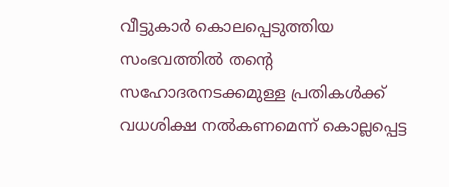വീട്ടുകാര്‍ കൊലപ്പെടുത്തിയ സംഭവത്തില്‍ തന്റെ സഹോദരനടക്കമുള്ള പ്രതികള്‍ക്ക് വധശിക്ഷ നല്‍കണമെന്ന് കൊല്ലപ്പെട്ട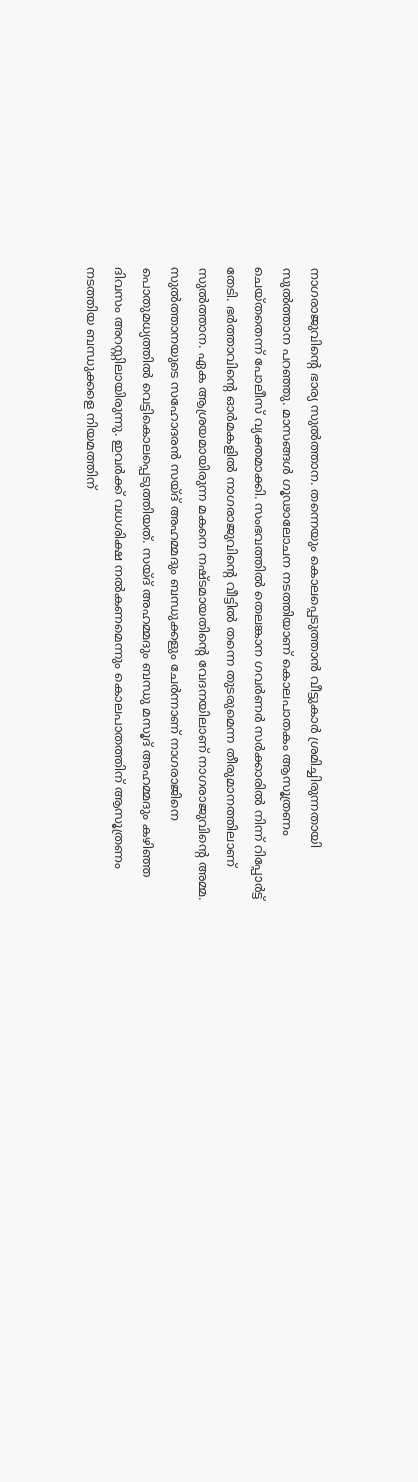നാഗരാജുവിന്റെ ഭാര്യ സുല്‍ത്താന. തന്നെയും കൊലപ്പെടുത്താന്‍ വീട്ടുകാര്‍ ശ്രമിച്ചിരുന്നതായി സുല്‍ത്താന പറഞ്ഞു. മാസങ്ങള്‍ ഗൂഢാലോചന നടത്തിയാണ് കൊലപാതകം ആസൂത്രണം ചെയ്തതെന്ന് പോലീസ് വ്യക്തമാക്കി. സംഭവത്തില്‍ തെലങ്കാന ഗവര്‍ണര്‍ സര്‍ക്കാരില്‍ നിന്ന് റിപ്പോര്‍ട്ട് തേടി. ഭര്‍ത്താവിന്റെ ഓര്‍മകളില്‍ നാഗരാജുവിന്റെ വീട്ടില്‍ തന്നെ തുടരുമെന്ന തീരുമാനത്തിലാണ് സുല്‍ത്താന. ഏക ആശ്രയമായിരുന്ന മകനെ നഷ്ടമായതിന്റെ വേദനയിലാണ് നാഗരാജുവിന്റെ അമ്മ. സുല്‍ത്താനയുടെ സഹോദരന്‍ സയ്ദ് അഹമ്മദും ബന്ധുക്കളും ചേര്‍ന്നാണ് നാഗരാജിനെ പൊതുമധ്യത്തില്‍ വെട്ടികൊലപ്പെടുത്തിയത്. സയ്ദ് അഹമ്മദും ബന്ധു മസൂദ് അഹമ്മദും കഴിഞ്ഞ ദിവസം അറസ്റ്റിലായിരുന്നു. ഇവര്‍ക്ക് വധശിക്ഷ നല്‍കണമെന്നും കൊലപാതത്തിന് ആസൂത്രണം നടത്തിയ ബന്ധുക്കളെ നിയമത്തിന്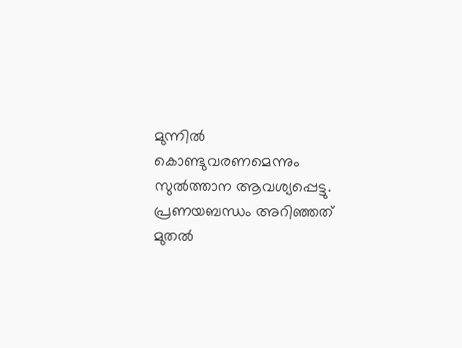മുന്നില്‍ കൊണ്ടുവരണമെന്നും സുല്‍ത്താന ആവശ്യപ്പെട്ടു. പ്രണയബന്ധം അറിഞ്ഞത് മുതല്‍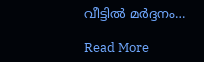വീട്ടില്‍ മര്‍ദ്ദനം…

Read More